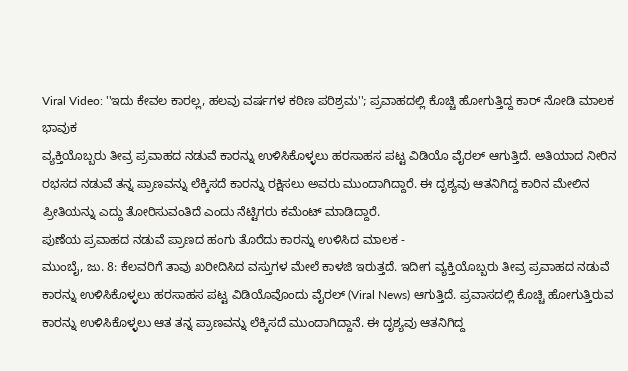Viral Video: ''ಇದು ಕೇವಲ ಕಾರಲ್ಲ, ಹಲವು ವರ್ಷಗಳ ಕಠಿಣ ಪರಿಶ್ರಮ''; ಪ್ರವಾಹದಲ್ಲಿ ಕೊಚ್ಚಿ ಹೋಗುತ್ತಿದ್ದ ಕಾರ್ ನೋಡಿ ಮಾಲಕ ಭಾವುಕ
ವ್ಯಕ್ತಿಯೊಬ್ಬರು ತೀವ್ರ ಪ್ರವಾಹದ ನಡುವೆ ಕಾರನ್ನು ಉಳಿಸಿಕೊಳ್ಳಲು ಹರಸಾಹಸ ಪಟ್ಟ ವಿಡಿಯೊ ವೈರಲ್ ಆಗುತ್ತಿದೆ. ಅತಿಯಾದ ನೀರಿನ ರಭಸದ ನಡುವೆ ತನ್ನ ಪ್ರಾಣವನ್ನು ಲೆಕ್ಕಿಸದೆ ಕಾರನ್ನು ರಕ್ಷಿಸಲು ಅವರು ಮುಂದಾಗಿದ್ದಾರೆ. ಈ ದೃಶ್ಯವು ಆತನಿಗಿದ್ದ ಕಾರಿನ ಮೇಲಿನ ಪ್ರೀತಿಯನ್ನು ಎದ್ದು ತೋರಿಸುವಂತಿದೆ ಎಂದು ನೆಟ್ಟಿಗರು ಕಮೆಂಟ್ ಮಾಡಿದ್ದಾರೆ.
ಪುಣೆಯ ಪ್ರವಾಹದ ನಡುವೆ ಪ್ರಾಣದ ಹಂಗು ತೊರೆದು ಕಾರನ್ನು ಉಳಿಸಿದ ಮಾಲಕ -
ಮುಂಬೈ, ಜು. 8: ಕೆಲವರಿಗೆ ತಾವು ಖರೀದಿಸಿದ ವಸ್ತುಗಳ ಮೇಲೆ ಕಾಳಜಿ ಇರುತ್ತದೆ. ಇದೀಗ ವ್ಯಕ್ತಿಯೊಬ್ಬರು ತೀವ್ರ ಪ್ರವಾಹದ ನಡುವೆ ಕಾರನ್ನು ಉಳಿಸಿಕೊಳ್ಳಲು ಹರಸಾಹಸ ಪಟ್ಟ ವಿಡಿಯೊವೊಂದು ವೈರಲ್ (Viral News) ಆಗುತ್ತಿದೆ. ಪ್ರವಾಸದಲ್ಲಿ ಕೊಚ್ಚಿ ಹೋಗುತ್ತಿರುವ ಕಾರನ್ನು ಉಳಿಸಿಕೊಳ್ಳಲು ಆತ ತನ್ನ ಪ್ರಾಣವನ್ನು ಲೆಕ್ಕಿಸದೆ ಮುಂದಾಗಿದ್ದಾನೆ. ಈ ದೃಶ್ಯವು ಆತನಿಗಿದ್ದ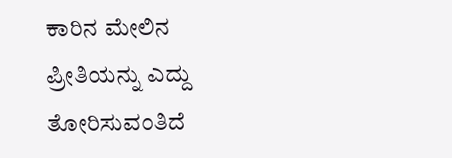ಕಾರಿನ ಮೇಲಿನ ಪ್ರೀತಿಯನ್ನು ಎದ್ದು ತೋರಿಸುವಂತಿದೆ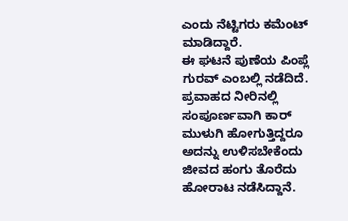ಎಂದು ನೆಟ್ಟಿಗರು ಕಮೆಂಟ್ ಮಾಡಿದ್ದಾರೆ.
ಈ ಘಟನೆ ಪುಣೆಯ ಪಿಂಪ್ಲೆ ಗುರವ್ ಎಂಬಲ್ಲಿ ನಡೆದಿದೆ. ಪ್ರವಾಹದ ನೀರಿನಲ್ಲಿ ಸಂಪೂರ್ಣವಾಗಿ ಕಾರ್ ಮುಳುಗಿ ಹೋಗುತ್ತಿದ್ದರೂ ಅದನ್ನು ಉಳಿಸಬೇಕೆಂದು ಜೀವದ ಹಂಗು ತೊರೆದು ಹೋರಾಟ ನಡೆಸಿದ್ದಾನೆ.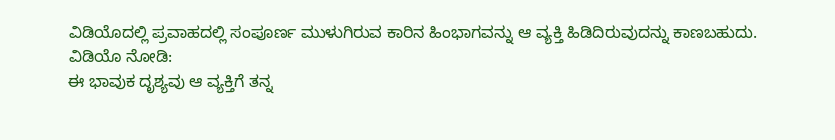ವಿಡಿಯೊದಲ್ಲಿ ಪ್ರವಾಹದಲ್ಲಿ ಸಂಪೂರ್ಣ ಮುಳುಗಿರುವ ಕಾರಿನ ಹಿಂಭಾಗವನ್ನು ಆ ವ್ಯಕ್ತಿ ಹಿಡಿದಿರುವುದನ್ನು ಕಾಣಬಹುದು.
ವಿಡಿಯೊ ನೋಡಿ:
ಈ ಭಾವುಕ ದೃಶ್ಯವು ಆ ವ್ಯಕ್ತಿಗೆ ತನ್ನ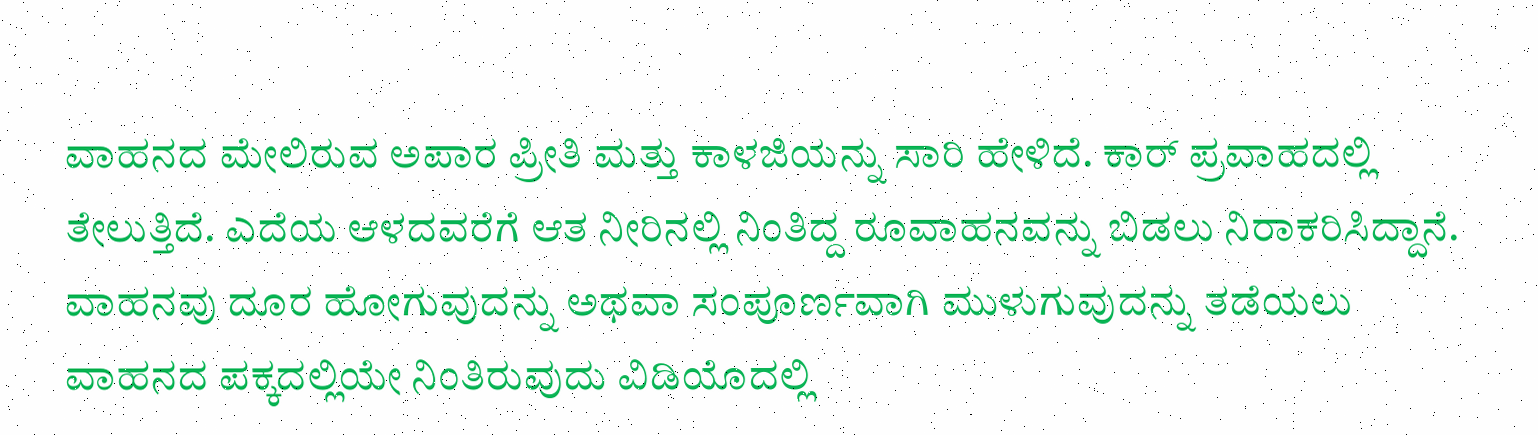ವಾಹನದ ಮೇಲಿರುವ ಅಪಾರ ಪ್ರೀತಿ ಮತ್ತು ಕಾಳಜಿಯನ್ನು ಸಾರಿ ಹೇಳಿದೆ. ಕಾರ್ ಪ್ರವಾಹದಲ್ಲಿ ತೇಲುತ್ತಿದೆ. ಎದೆಯ ಆಳದವರೆಗೆ ಆತ ನೀರಿನಲ್ಲಿ ನಿಂತಿದ್ದ ರೂವಾಹನವನ್ನು ಬಿಡಲು ನಿರಾಕರಿಸಿದ್ದಾನೆ. ವಾಹನವು ದೂರ ಹೋಗುವುದನ್ನು ಅಥವಾ ಸಂಪೂರ್ಣವಾಗಿ ಮುಳುಗುವುದನ್ನು ತಡೆಯಲು ವಾಹನದ ಪಕ್ಕದಲ್ಲಿಯೇ ನಿಂತಿರುವುದು ವಿಡಿಯೊದಲ್ಲಿ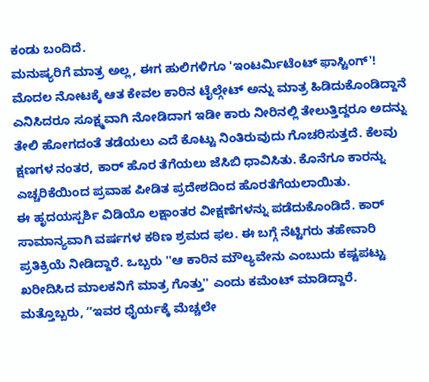ಕಂಡು ಬಂದಿದೆ.
ಮನುಷ್ಯರಿಗೆ ಮಾತ್ರ ಅಲ್ಲ, ಈಗ ಹುಲಿಗಳಿಗೂ 'ಇಂಟರ್ಮಿಟೆಂಟ್ ಫಾಸ್ಟಿಂಗ್'!
ಮೊದಲ ನೋಟಕ್ಕೆ ಆತ ಕೇವಲ ಕಾರಿನ ಟೈಲ್ಗೇಟ್ ಅನ್ನು ಮಾತ್ರ ಹಿಡಿದುಕೊಂಡಿದ್ದಾನೆ ಎನಿಸಿದರೂ ಸೂಕ್ಷ್ಮವಾಗಿ ನೋಡಿದಾಗ ಇಡೀ ಕಾರು ನೀರಿನಲ್ಲಿ ತೇಲುತ್ತಿದ್ದರೂ ಅದನ್ನು ತೇಲಿ ಹೋಗದಂತೆ ತಡೆಯಲು ಎದೆ ಕೊಟ್ಟು ನಿಂತಿರುವುದು ಗೊಚರಿಸುತ್ತದೆ. ಕೆಲವು ಕ್ಷಣಗಳ ನಂತರ, ಕಾರ್ ಹೊರ ತೆಗೆಯಲು ಜೆಸಿಬಿ ಧಾವಿಸಿತು. ಕೊನೆಗೂ ಕಾರನ್ನು ಎಚ್ಚರಿಕೆಯಿಂದ ಪ್ರವಾಹ ಪೀಡಿತ ಪ್ರದೇಶದಿಂದ ಹೊರತೆಗೆಯಲಾಯಿತು.
ಈ ಹೃದಯಸ್ಪರ್ಶಿ ವಿಡಿಯೊ ಲಕ್ಷಾಂತರ ವೀಕ್ಷಣೆಗಳನ್ನು ಪಡೆದುಕೊಂಡಿದೆ. ಕಾರ್ ಸಾಮಾನ್ಯವಾಗಿ ವರ್ಷಗಳ ಕಠಿಣ ಶ್ರಮದ ಫಲ. ಈ ಬಗ್ಗೆ ನೆಟ್ಟಿಗರು ತಹೇವಾರಿ ಪ್ರತಿಕ್ರಿಯೆ ನೀಡಿದ್ದಾರೆ. ಒಬ್ಬರು ''ಆ ಕಾರಿನ ಮೌಲ್ಯವೇನು ಎಂಬುದು ಕಷ್ಟಪಟ್ಟು ಖರೀದಿಸಿದ ಮಾಲಕನಿಗೆ ಮಾತ್ರ ಗೊತ್ತು'' ಎಂದು ಕಮೆಂಟ್ ಮಾಡಿದ್ದಾರೆ. ಮತ್ತೊಬ್ಬರು, ʼʼಇವರ ಧೈರ್ಯಕ್ಕೆ ಮೆಚ್ಚಲೇ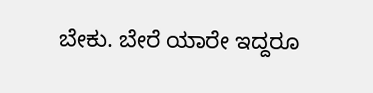ಬೇಕು. ಬೇರೆ ಯಾರೇ ಇದ್ದರೂ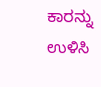ಕಾರನ್ನು ಉಳಿಸಿ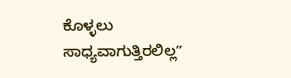ಕೊಳ್ಳಲು ಸಾಧ್ಯವಾಗುತ್ತಿರಲಿಲ್ಲʼʼ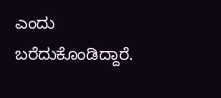ಎಂದು ಬರೆದುಕೊಂಡಿದ್ದಾರೆ.